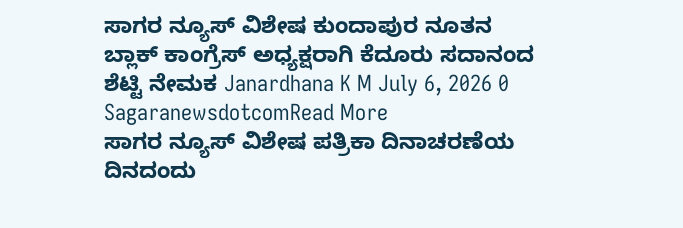ಸಾಗರ ನ್ಯೂಸ್ ವಿಶೇಷ ಕುಂದಾಪುರ ನೂತನ ಬ್ಲಾಕ್ ಕಾಂಗ್ರೆಸ್ ಅಧ್ಯಕ್ಷರಾಗಿ ಕೆದೂರು ಸದಾನಂದ ಶೆಟ್ಟಿ ನೇಮಕ Janardhana K M July 6, 2026 0 SagaranewsdotcomRead More
ಸಾಗರ ನ್ಯೂಸ್ ವಿಶೇಷ ಪತ್ರಿಕಾ ದಿನಾಚರಣೆಯ ದಿನದಂದು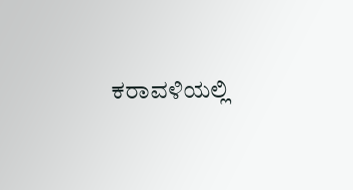ಕರಾವಳಿಯಲ್ಲಿ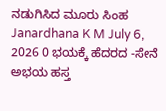ನಡುಗಿಸಿದ ಮೂರು ಸಿಂಹ Janardhana K M July 6, 2026 0 ಭಯಕ್ಕೆ ಹೆದರದ -ಸೇನೆ ಅಭಯ ಹಸ್ತ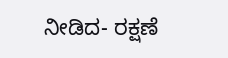ನೀಡಿದ- ರಕ್ಷಣೆ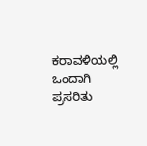ಕರಾವಳಿಯಲ್ಲಿ ಒಂದಾಗಿ ಪ್ರಸರಿತು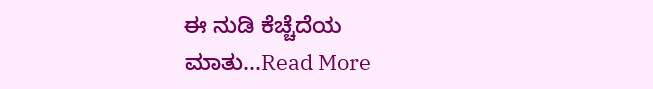ಈ ನುಡಿ ಕೆಚ್ಚೆದೆಯ ಮಾತು...Read More